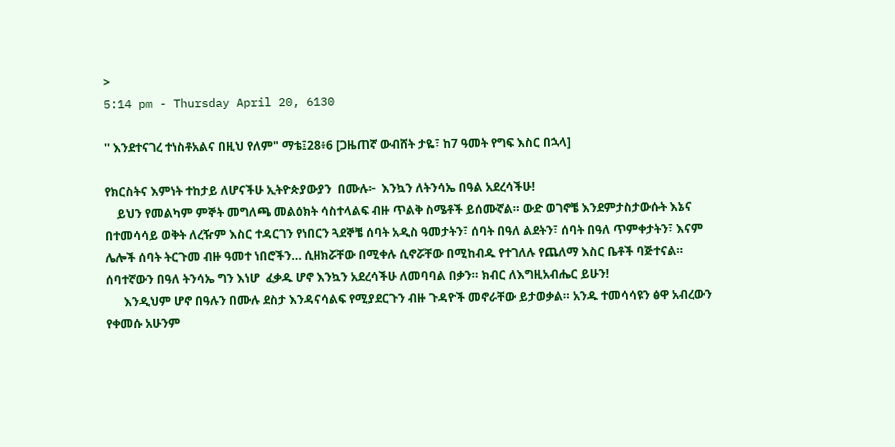>
5:14 pm - Thursday April 20, 6130

'' እንደተናገረ ተነስቶአልና በዚህ የለም" ማቴ፤28፥6 [ጋዜጠኛ ውብሸት ታዬ፣ ከ7 ዓመት የግፍ እስር በኋላ]

የክርስትና እምነት ተከታይ ለሆናችሁ ኢትዮጵያውያን  በሙሉ፦  እንኳን ለትንሳኤ በዓል አደረሳችሁ!
    ይህን የመልካም ምኞት መግለጫ መልዕክት ሳስተላልፍ ብዙ ጥልቅ ስሜቶች ይሰሙኛል። ውድ ወገኖቼ እንደምታስታውሱት እኔና በተመሳሳይ ወቅት ለረዥም እስር ተዳርገን የነበርን ጓደኞቼ ሰባት አዲስ ዓመታትን፣ ሰባት በዓለ ልደትን፣ ሰባት በዓለ ጥምቀታትን፣ እናም ሌሎች ሰባት ትርጉመ ብዙ ዓመተ ነበሮችን… ሲዘክሯቸው በሚቀሉ ሲኖሯቸው በሚከብዱ የተገለሉ የጨለማ እስር ቤቶች ባጅተናል። ሰባተኛውን በዓለ ትንሳኤ ግን እነሆ  ፈቃዱ ሆኖ እንኳን አደረሳችሁ ለመባባል በቃን። ክብር ለእግዚአብሔር ይሁን!
      እንዲህም ሆኖ በዓሉን በሙሉ ደስታ እንዳናሳልፍ የሚያደርጉን ብዙ ጉዳዮች መኖራቸው ይታወቃል። አንዱ ተመሳሳዩን ፅዋ አብረውን የቀመሱ አሁንም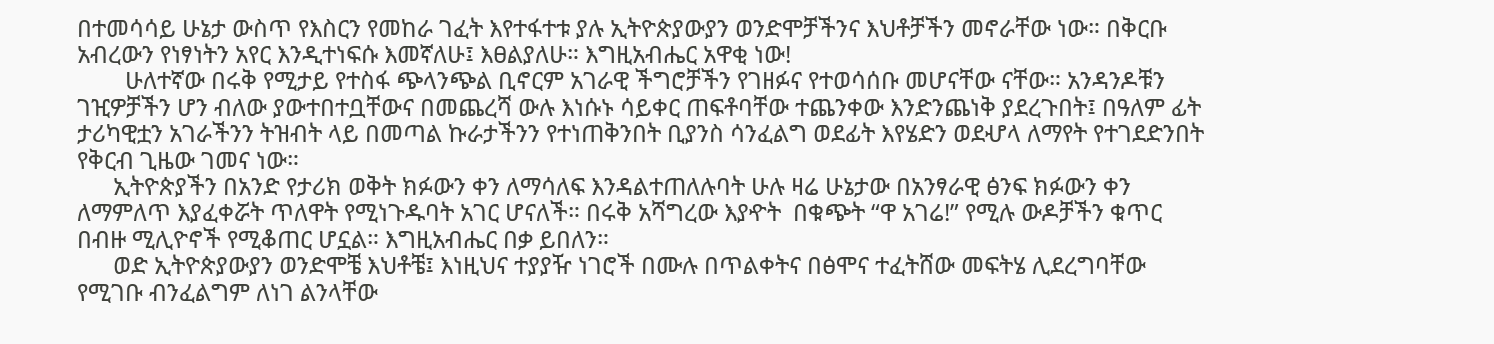በተመሳሳይ ሁኔታ ውስጥ የእስርን የመከራ ገፈት እየተፋተቱ ያሉ ኢትዮጵያውያን ወንድሞቻችንና እህቶቻችን መኖራቸው ነው። በቅርቡ አብረውን የነፃነትን አየር እንዲተነፍሱ እመኛለሁ፤ እፀልያለሁ። እግዚአብሔር አዋቂ ነው!
        ሁለተኛው በሩቅ የሚታይ የተስፋ ጭላንጭል ቢኖርም አገራዊ ችግሮቻችን የገዘፉና የተወሳሰቡ መሆናቸው ናቸው። አንዳንዶቹን ገዢዎቻችን ሆን ብለው ያውተበተቧቸውና በመጨረሻ ውሉ እነሱኑ ሳይቀር ጠፍቶባቸው ተጨንቀው እንድንጨነቅ ያደረጉበት፤ በዓለም ፊት ታሪካዊቷን አገራችንን ትዝብት ላይ በመጣል ኩራታችንን የተነጠቅንበት ቢያንስ ሳንፈልግ ወደፊት እየሄድን ወደሇላ ለማየት የተገደድንበት የቅርብ ጊዜው ገመና ነው።
      ኢትዮጵያችን በአንድ የታሪክ ወቅት ክፉውን ቀን ለማሳለፍ እንዳልተጠለሉባት ሁሉ ዛሬ ሁኔታው በአንፃራዊ ፅንፍ ክፉውን ቀን ለማምለጥ እያፈቀሯት ጥለዋት የሚነጉዱባት አገር ሆናለች። በሩቅ አሻግረው እያዯት  በቁጭት “ዋ አገሬ!” የሚሉ ውዶቻችን ቁጥር በብዙ ሚሊዮኖች የሚቆጠር ሆኗል። እግዚአብሔር በቃ ይበለን።
      ወድ ኢትዮጵያውያን ወንድሞቼ እህቶቼ፤ እነዚህና ተያያዥ ነገሮች በሙሉ በጥልቀትና በፅሞና ተፈትሸው መፍትሄ ሊደረግባቸው የሚገቡ ብንፈልግም ለነገ ልንላቸው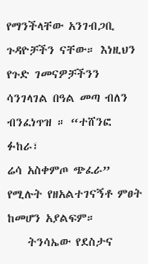የማንችላቸው አንገብጋቢ ጉዳዮቻችን ናቸው። እነዚህን የጉድ ገመናዎቻችንን ሳንገላገል በዓል መጣ ብለን ብንፈነጥዝ ። “ተሸንፎ ፉከራ፣
ሬሳ አስቀምጦ ጭፈራ”  የሚሉት የዘአልተገናኝቶ ምፀት ከመሆን አያልፍም።
    ትንሳኤው የደስታና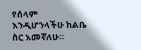የሰላም እንዲሆንላችሁ ከልቤ ስር እመኛለሁ።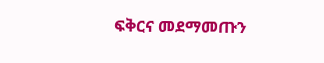ፍቅርና መደማመጡን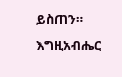ይስጠን። እግዚአብሔር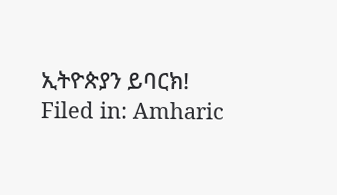ኢትዮጵያን ይባርክ!
Filed in: Amharic